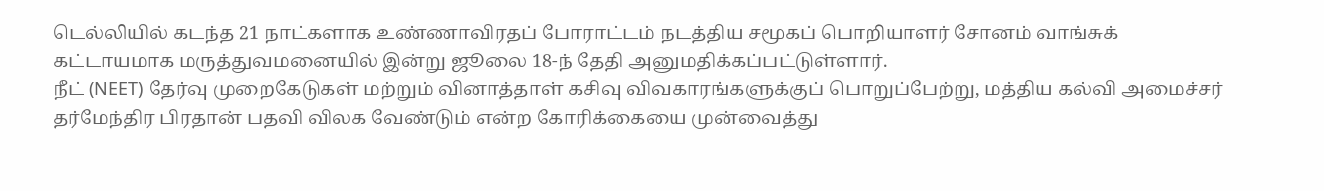டெல்லியில் கடந்த 21 நாட்களாக உண்ணாவிரதப் போராட்டம் நடத்திய சமூகப் பொறியாளர் சோனம் வாங்சுக் கட்டாயமாக மருத்துவமனையில் இன்று ஜூலை 18-ந் தேதி அனுமதிக்கப்பட்டுள்ளார்.
நீட் (NEET) தேர்வு முறைகேடுகள் மற்றும் வினாத்தாள் கசிவு விவகாரங்களுக்குப் பொறுப்பேற்று, மத்திய கல்வி அமைச்சர் தர்மேந்திர பிரதான் பதவி விலக வேண்டும் என்ற கோரிக்கையை முன்வைத்து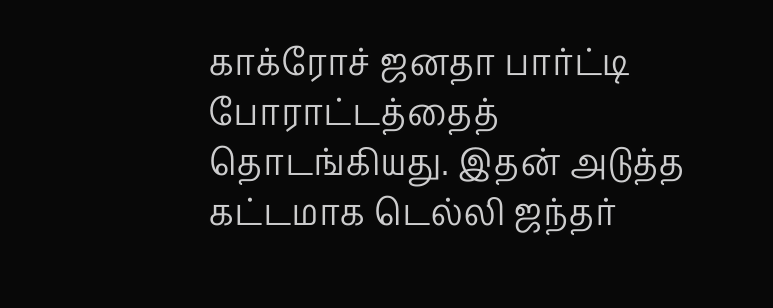காக்ரோச் ஜனதா பார்ட்டி போராட்டத்தைத் தொடங்கியது. இதன் அடுத்த கட்டமாக டெல்லி ஜந்தர்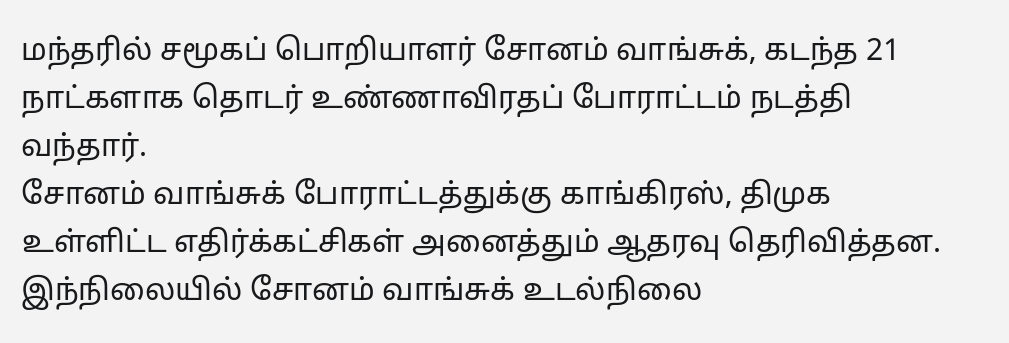மந்தரில் சமூகப் பொறியாளர் சோனம் வாங்சுக், கடந்த 21 நாட்களாக தொடர் உண்ணாவிரதப் போராட்டம் நடத்தி வந்தார்.
சோனம் வாங்சுக் போராட்டத்துக்கு காங்கிரஸ், திமுக உள்ளிட்ட எதிர்க்கட்சிகள் அனைத்தும் ஆதரவு தெரிவித்தன. இந்நிலையில் சோனம் வாங்சுக் உடல்நிலை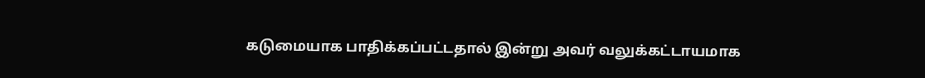கடுமையாக பாதிக்கப்பட்டதால் இன்று அவர் வலுக்கட்டாயமாக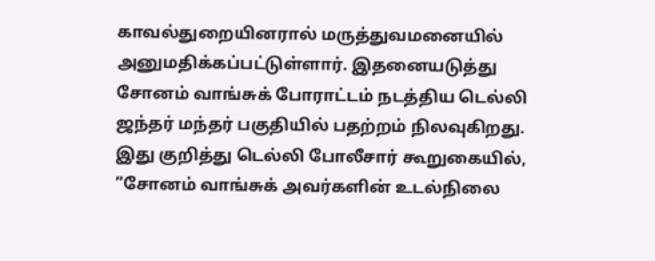காவல்துறையினரால் மருத்துவமனையில் அனுமதிக்கப்பட்டுள்ளார். இதனையடுத்து சோனம் வாங்சுக் போராட்டம் நடத்திய டெல்லி ஜந்தர் மந்தர் பகுதியில் பதற்றம் நிலவுகிறது.
இது குறித்து டெல்லி போலீசார் கூறுகையில், ”சோனம் வாங்சுக் அவர்களின் உடல்நிலை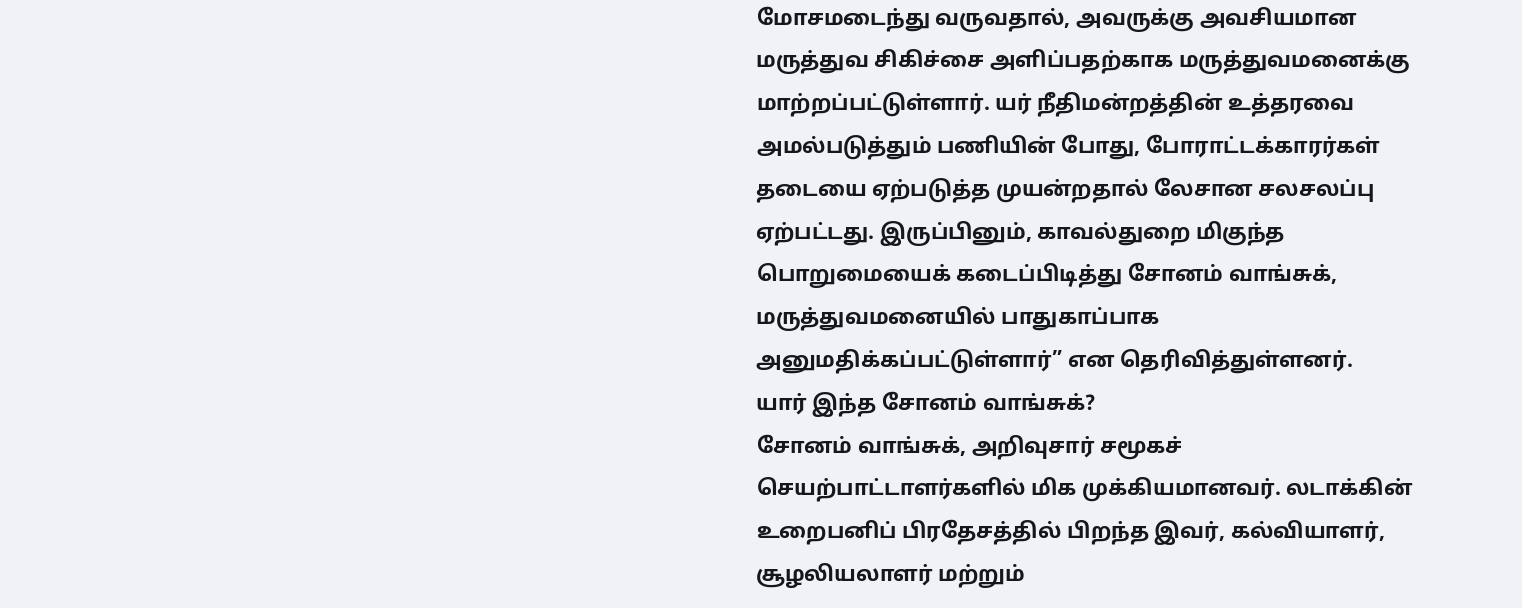மோசமடைந்து வருவதால், அவருக்கு அவசியமான மருத்துவ சிகிச்சை அளிப்பதற்காக மருத்துவமனைக்கு மாற்றப்பட்டுள்ளார். யர் நீதிமன்றத்தின் உத்தரவை அமல்படுத்தும் பணியின் போது, போராட்டக்காரர்கள் தடையை ஏற்படுத்த முயன்றதால் லேசான சலசலப்பு ஏற்பட்டது. இருப்பினும், காவல்துறை மிகுந்த பொறுமையைக் கடைப்பிடித்து சோனம் வாங்சுக், மருத்துவமனையில் பாதுகாப்பாக அனுமதிக்கப்பட்டுள்ளார்” என தெரிவித்துள்ளனர்.
யார் இந்த சோனம் வாங்சுக்?
சோனம் வாங்சுக், அறிவுசார் சமூகச் செயற்பாட்டாளர்களில் மிக முக்கியமானவர். லடாக்கின் உறைபனிப் பிரதேசத்தில் பிறந்த இவர், கல்வியாளர், சூழலியலாளர் மற்றும்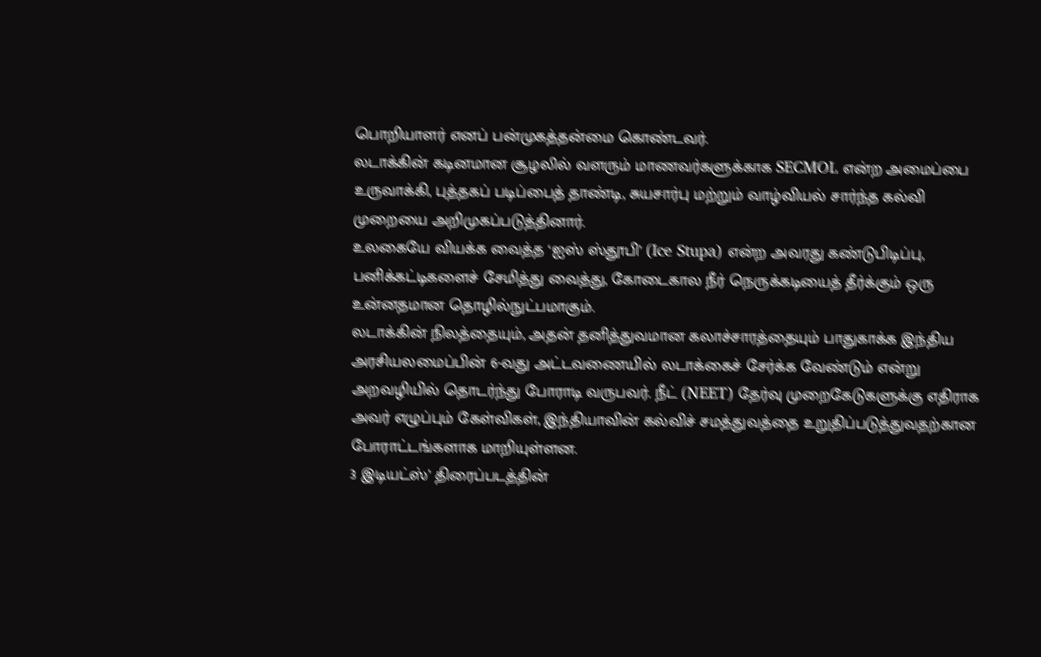பொறியாளர் எனப் பன்முகத்தன்மை கொண்டவர்.
லடாக்கின் கடினமான சூழலில் வளரும் மாணவர்களுக்காக SECMOL என்ற அமைப்பை உருவாக்கி, புத்தகப் படிப்பைத் தாண்டி, சுயசார்பு மற்றும் வாழ்வியல் சார்ந்த கல்வி முறையை அறிமுகப்படுத்தினார்.
உலகையே வியக்க வைத்த ‘ஐஸ் ஸ்தூபி’ (Ice Stupa) என்ற அவரது கண்டுபிடிப்பு, பனிக்கட்டிகளைச் சேமித்து வைத்து, கோடைகால நீர் நெருக்கடியைத் தீர்க்கும் ஒரு உன்னதமான தொழில்நுட்பமாகும்.
லடாக்கின் நிலத்தையும், அதன் தனித்துவமான கலாச்சாரத்தையும் பாதுகாக்க இந்திய அரசியலமைப்பின் 6-வது அட்டவணையில் லடாக்கைச் சேர்க்க வேண்டும் என்று அறவழியில் தொடர்ந்து போராடி வருபவர். நீட் (NEET) தேர்வு முறைகேடுகளுக்கு எதிராக அவர் எழுப்பும் கேள்விகள், இந்தியாவின் கல்விச் சமத்துவத்தை உறுதிப்படுத்துவதற்கான போராட்டங்களாக மாறியுள்ளன.
3 இடியட்ஸ்’ திரைப்படத்தின்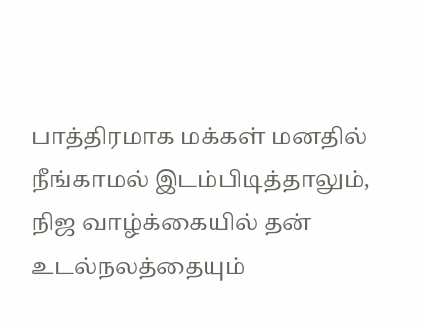பாத்திரமாக மக்கள் மனதில் நீங்காமல் இடம்பிடித்தாலும், நிஜ வாழ்க்கையில் தன் உடல்நலத்தையும்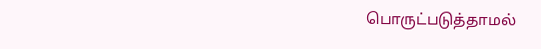பொருட்படுத்தாமல்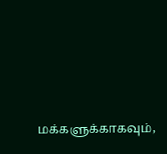மக்களுக்காகவும்,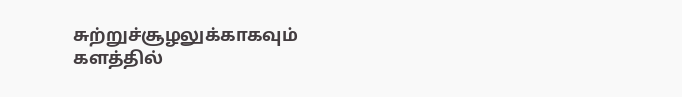சுற்றுச்சூழலுக்காகவும் களத்தில்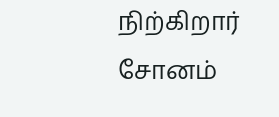நிற்கிறார் சோனம்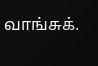வாங்சுக்.